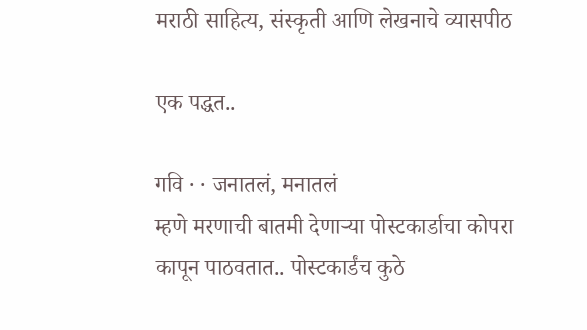मराठी साहित्य, संस्कृती आणि लेखनाचे व्यासपीठ

एक पद्धत..

गवि · · जनातलं, मनातलं
म्हणे मरणाची बातमी देणार्‍या पोस्टकार्डाचा कोपरा कापून पाठवतात.. पोस्टकार्डंच कुठे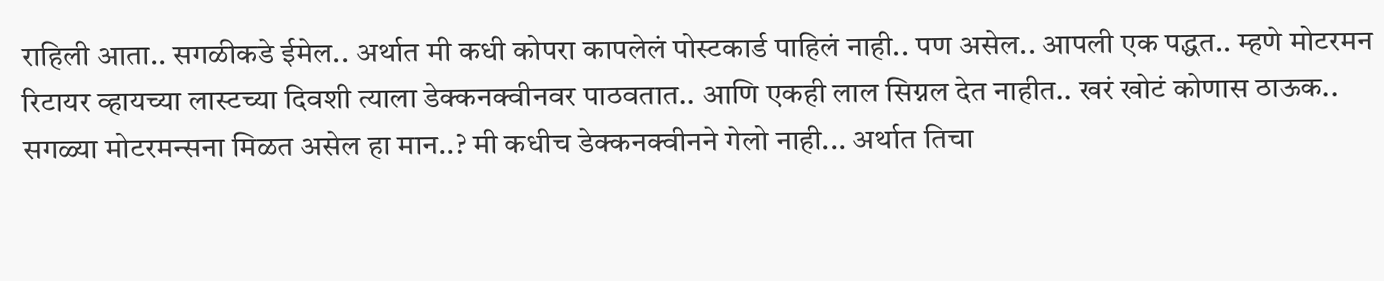राहिली आता.. सगळीकडे ईमेल.. अर्थात मी कधी कोपरा कापलेलं पोस्टकार्ड पाहिलं नाही.. पण असेल.. आपली एक पद्धत.. म्हणे मोटरमन रिटायर व्हायच्या लास्टच्या दिवशी त्याला डेक्कनक्वीनवर पाठवतात.. आणि एकही लाल सिग्नल देत नाहीत.. खरं खोटं कोणास ठाऊक.. सगळ्या मोटरमन्सना मिळत असेल हा मान..? मी कधीच डेक्कनक्वीनने गेलो नाही... अर्थात तिचा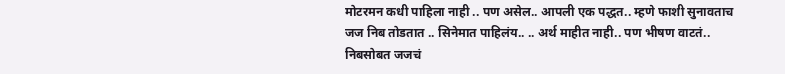मोटरमन कधी पाहिला नाही .. पण असेल.. आपली एक पद्धत.. म्हणे फाशी सुनावताच जज निब तोडतात .. सिनेमात पाहिलंय.. .. अर्थ माहीत नाही.. पण भीषण वाटतं.. निबसोबत जजचं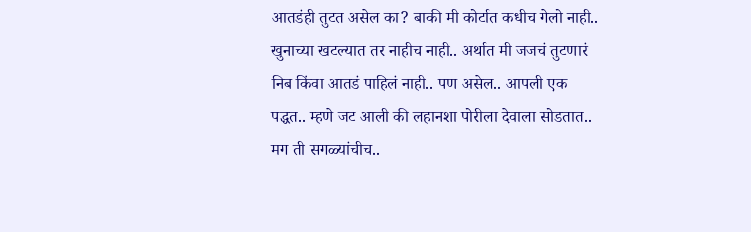आतडंही तुटत असेल का? बाकी मी कोर्टात कधीच गेलो नाही.. खुनाच्या खटल्यात तर नाहीच नाही.. अर्थात मी जजचं तुटणारं निब किंवा आतडं पाहिलं नाही.. पण असेल.. आपली एक पद्धत.. म्हणे जट आली की लहानशा पोरीला देवाला सोडतात.. मग ती सगळ्यांचीच..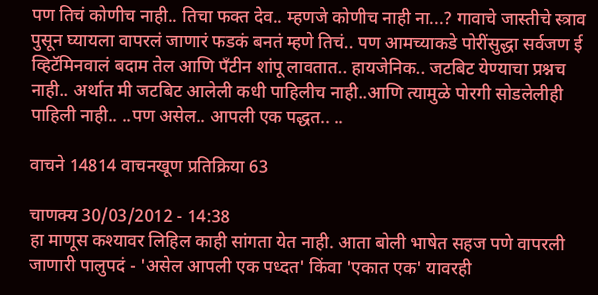पण तिचं कोणीच नाही.. तिचा फक्त देव.. म्हणजे कोणीच नाही ना...? गावाचे जास्तीचे स्त्राव पुसून घ्यायला वापरलं जाणारं फडकं बनतं म्हणे तिचं.. पण आमच्याकडे पोरींसुद्धा सर्वजण ई व्हिटॅमिनवालं बदाम तेल आणि पँटीन शांपू लावतात.. हायजेनिक.. जटबिट येण्याचा प्रश्नच नाही.. अर्थात मी जटबिट आलेली कधी पाहिलीच नाही..आणि त्यामुळे पोरगी सोडलेलीही पाहिली नाही.. ..पण असेल.. आपली एक पद्धत.. ..

वाचने 14814 वाचनखूण प्रतिक्रिया 63

चाणक्य 30/03/2012 - 14:38
हा माणूस कश्यावर लिहिल काही सांगता येत नाही. आता बोली भाषेत सहज पणे वापरली जाणारी पालुपदं - 'असेल आपली एक पध्दत' किंवा 'एकात एक' यावरही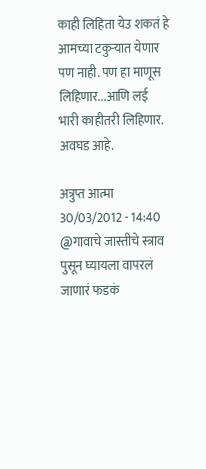काही लिहिता येउ शकतं हे आमच्या टकुर्‍यात येणार पण नाही. पण हा माणूस लिहिणार...आणि लई भारी काहीतरी लिहिणार. अवघड आहे.

अत्रुप्त आत्मा 30/03/2012 - 14:40
@गावाचे जास्तीचे स्त्राव पुसून घ्यायला वापरलं जाणारं फडकं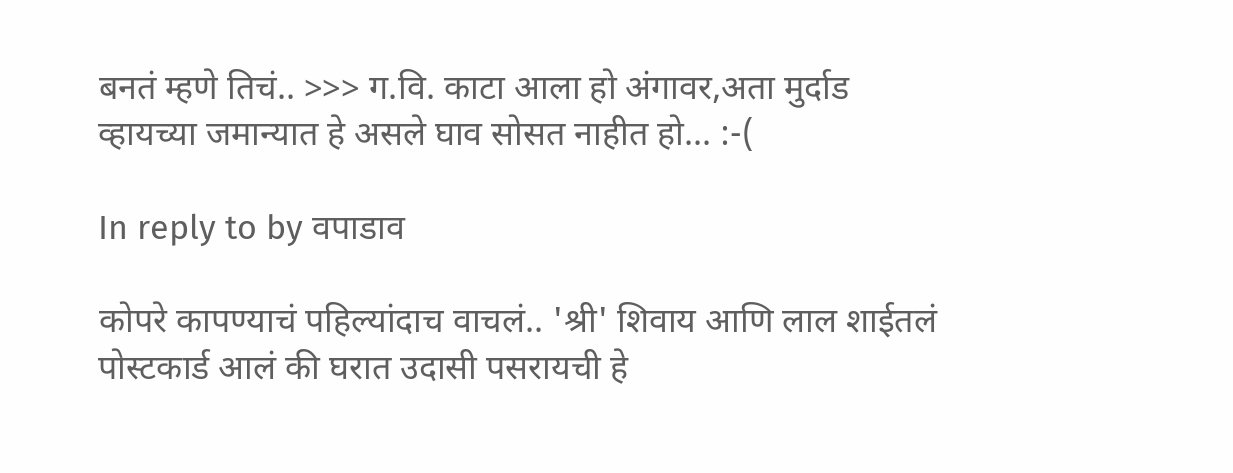बनतं म्हणे तिचं.. >>> ग.वि. काटा आला हो अंगावर,अता मुर्दाड व्हायच्या जमान्यात हे असले घाव सोसत नाहीत हो... :-(

In reply to by वपाडाव

कोपरे कापण्याचं पहिल्यांदाच वाचलं.. 'श्री' शिवाय आणि लाल शाईतलं पोस्टकार्ड आलं की घरात उदासी पसरायची हे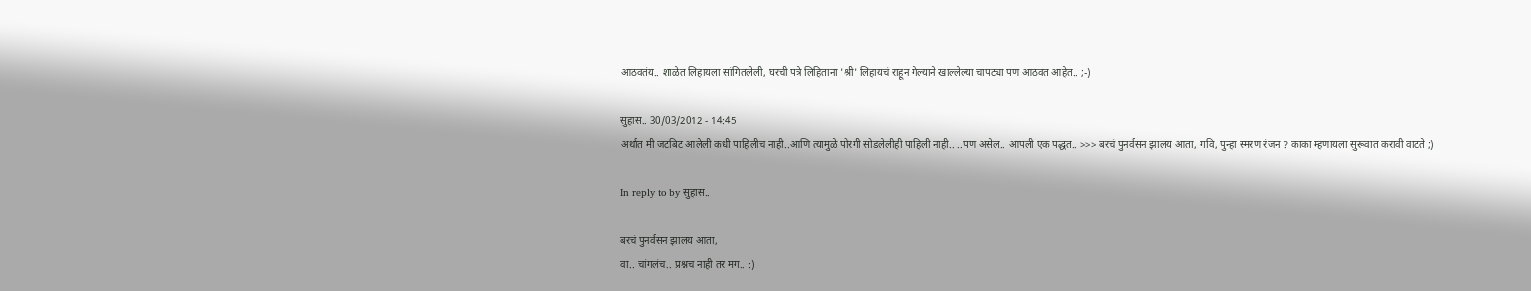आठवतंय.. शाळेत लिहायला सांगितलेली, घरची पत्रे लिहिताना 'श्री' लिहायचं राहून गेल्याने खाल्लेल्या चापट्या पण आठवत आहेत.. ;-)

सुहास.. 30/03/2012 - 14:45
अर्थात मी जटबिट आलेली कधी पाहिलीच नाही..आणि त्यामुळे पोरगी सोडलेलीही पाहिली नाही.. ..पण असेल.. आपली एक पद्धत.. >>> बरचं पुनर्वसन झालय आता, गवि, पुन्हा स्मरण रंजन ? काका म्हणायला सुरूवात करावी वाटते ;)

In reply to by सुहास..

बरचं पुनर्वसन झालय आता,
वा.. चांगलंच.. प्रश्नच नाही तर मग.. :)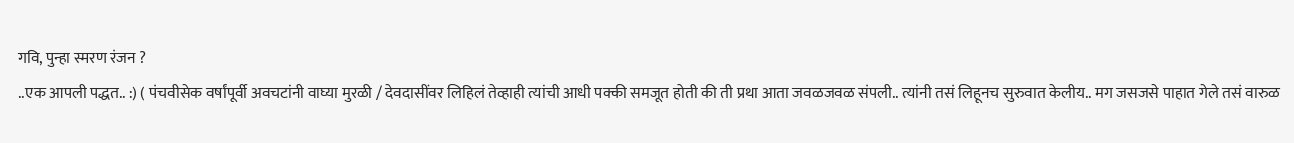गवि, पुन्हा स्मरण रंजन ?
..एक आपली पद्धत.. :) ( पंचवीसेक वर्षांपूर्वी अवचटांनी वाघ्या मुरळी / देवदासींवर लिहिलं तेव्हाही त्यांची आधी पक्की समजूत होती की ती प्रथा आता जवळजवळ संपली.. त्यांनी तसं लिहूनच सुरुवात केलीय.. मग जसजसे पाहात गेले तसं वारुळ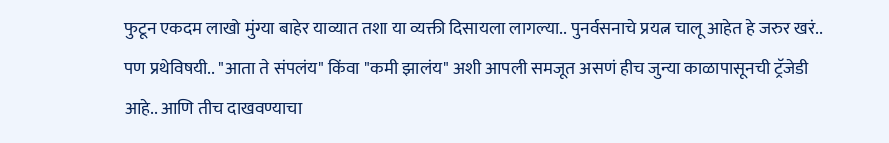फुटून एकदम लाखो मुंग्या बाहेर याव्यात तशा या व्यक्ती दिसायला लागल्या.. पुनर्वसनाचे प्रयत्न चालू आहेत हे जरुर खरं.. पण प्रथेविषयी.. "आता ते संपलंय" किंवा "कमी झालंय" अशी आपली समजूत असणं हीच जुन्या काळापासूनची ट्रॅजेडी आहे.. आणि तीच दाखवण्याचा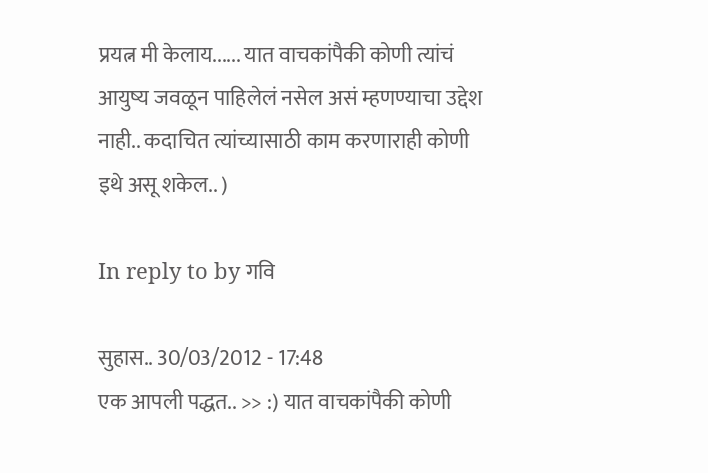प्रयत्न मी केलाय...... यात वाचकांपैकी कोणी त्यांचं आयुष्य जवळून पाहिलेलं नसेल असं म्हणण्याचा उद्देश नाही.. कदाचित त्यांच्यासाठी काम करणाराही कोणी इथे असू शकेल.. )

In reply to by गवि

सुहास.. 30/03/2012 - 17:48
एक आपली पद्धत.. >> :) यात वाचकांपैकी कोणी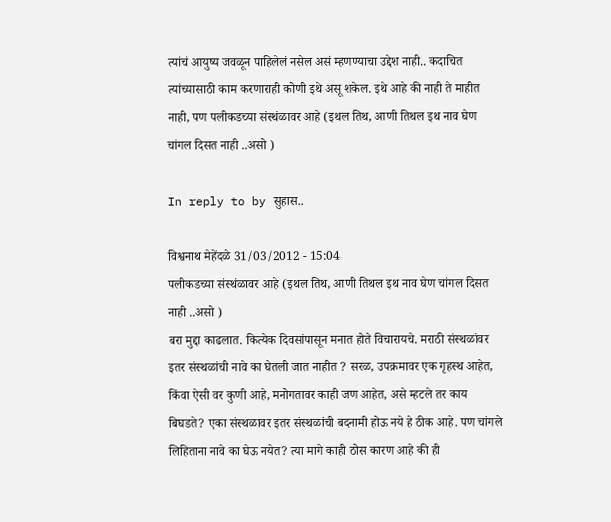त्यांचं आयुष्य जवळून पाहिलेलं नसेल असं म्हणण्याचा उद्देश नाही.. कदाचित त्यांच्यासाठी काम करणाराही कोणी इथे असू शकेल. इथे आहे की नाही ते माहीत नाही, पण पलीकडच्या संस्थंळावर आहे (इथल तिथ, आणी तिथल इथ नाव घेण चांगल दिसत नाही ..असो )

In reply to by सुहास..

विश्वनाथ मेहेंदळे 31/03/2012 - 15:04
पलीकडच्या संस्थंळावर आहे (इथल तिथ, आणी तिथल इथ नाव घेण चांगल दिसत नाही ..असो )
बरा मुद्दा काढलात. कित्येक दिवसांपासून मनात होते विचारायचे. मराठी संस्थळांवर इतर संस्थळांची नावे का घेतली जात नाहीत ? सरळ, उपक्रमावर एक गृहस्थ आहेत, किंवा ऐसी वर कुणी आहे, मनोगतावर काही जण आहेत, असे म्हटले तर काय बिघडते? एका संस्थळावर इतर संस्थळांची बदनामी होऊ नये हे ठीक आहे. पण चांगले लिहिताना नावे का घेऊ नयेत? त्या मागे काही ठोस कारण आहे की ही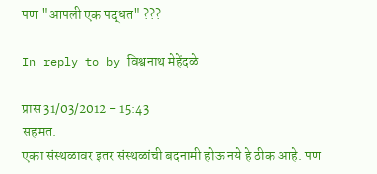पण "आपली एक पद्धत" ???

In reply to by विश्वनाथ मेहेंदळे

प्रास 31/03/2012 - 15:43
सहमत.
एका संस्थळावर इतर संस्थळांची बदनामी होऊ नये हे ठीक आहे. पण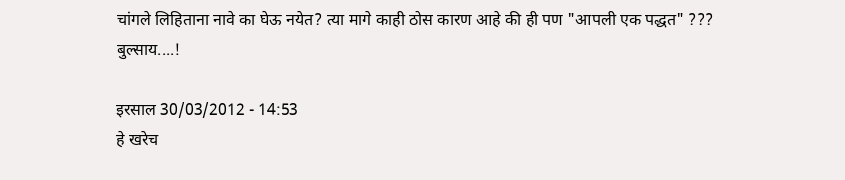चांगले लिहिताना नावे का घेऊ नयेत? त्या मागे काही ठोस कारण आहे की ही पण "आपली एक पद्धत" ???
बुल्साय....!

इरसाल 30/03/2012 - 14:53
हे खरेच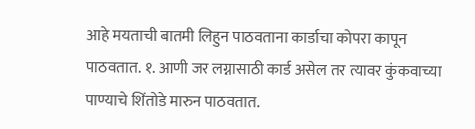आहे मयताची बातमी लिहुन पाठवताना कार्डाचा कोपरा कापून पाठवतात. १. आणी जर लग्नासाठी कार्ड असेल तर त्यावर कुंकवाच्या पाण्याचे शिंतोडे मारुन पाठवतात.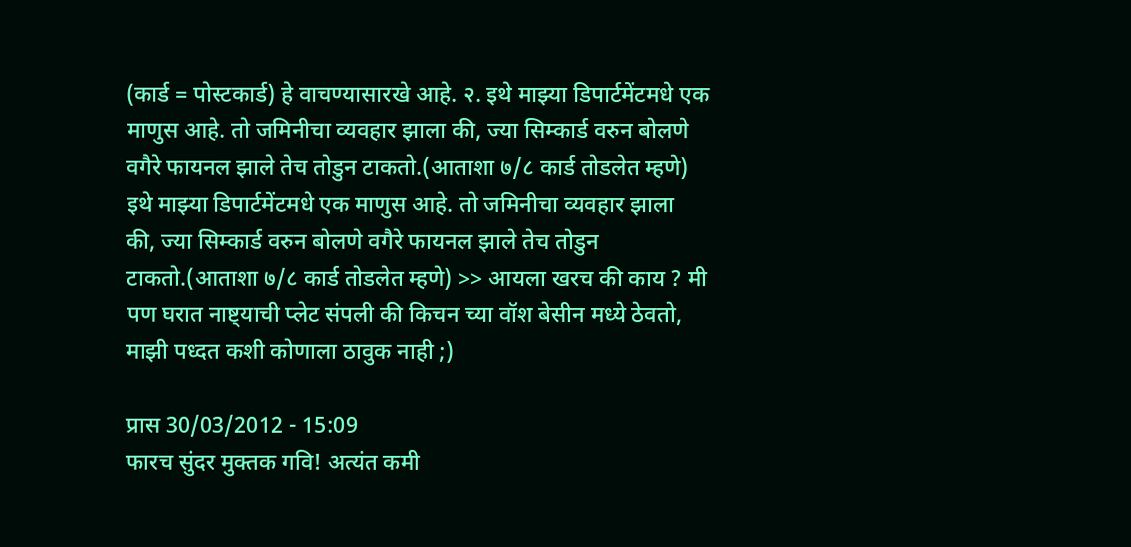(कार्ड = पोस्टकार्ड) हे वाचण्यासारखे आहे. २. इथे माझ्या डिपार्टमेंटमधे एक माणुस आहे. तो जमिनीचा व्यवहार झाला की, ज्या सिम्कार्ड वरुन बोलणे वगैरे फायनल झाले तेच तोडुन टाकतो.(आताशा ७/८ कार्ड तोडलेत म्हणे)
इथे माझ्या डिपार्टमेंटमधे एक माणुस आहे. तो जमिनीचा व्यवहार झाला की, ज्या सिम्कार्ड वरुन बोलणे वगैरे फायनल झाले तेच तोडुन टाकतो.(आताशा ७/८ कार्ड तोडलेत म्हणे) >> आयला खरच की काय ? मी पण घरात नाष्ट्याची प्लेट संपली की किचन च्या वॉश बेसीन मध्ये ठेवतो, माझी पध्दत कशी कोणाला ठावुक नाही ;)

प्रास 30/03/2012 - 15:09
फारच सुंदर मुक्तक गवि! अत्यंत कमी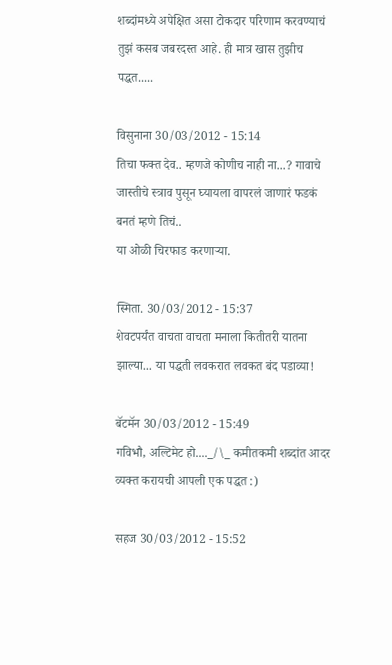शब्दांमध्ये अपेक्षित असा टोकदार परिणाम करवण्याचं तुझं कसब जबरदस्त आहे. ही मात्र खास तुझीच पद्धत.....

विसुनाना 30/03/2012 - 15:14
तिचा फक्त देव.. म्हणजे कोणीच नाही ना...? गावाचे जास्तीचे स्त्राव पुसून घ्यायला वापरलं जाणारं फडकं बनतं म्हणे तिचं..
या ओळी चिरफाड करणार्‍या.

स्मिता. 30/03/2012 - 15:37
शेवटपर्यंत वाचता वाचता मनाला कितीतरी यातना झाल्या... या पद्धती लवकरात लवकत बंद पडाव्या!

बॅटमॅन 30/03/2012 - 15:49
गविभौ, अल्टिमेट हो...._/\_ कमीतकमी शब्दांत आदर व्यक्त करायची आपली एक पद्धत :)

सहज 30/03/2012 - 15:52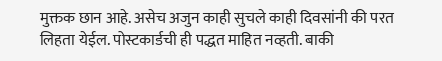मुक्तक छान आहे. असेच अजुन काही सुचले काही दिवसांनी की परत लिहता येईल. पोस्टकार्डची ही पद्धत माहित नव्हती. बाकी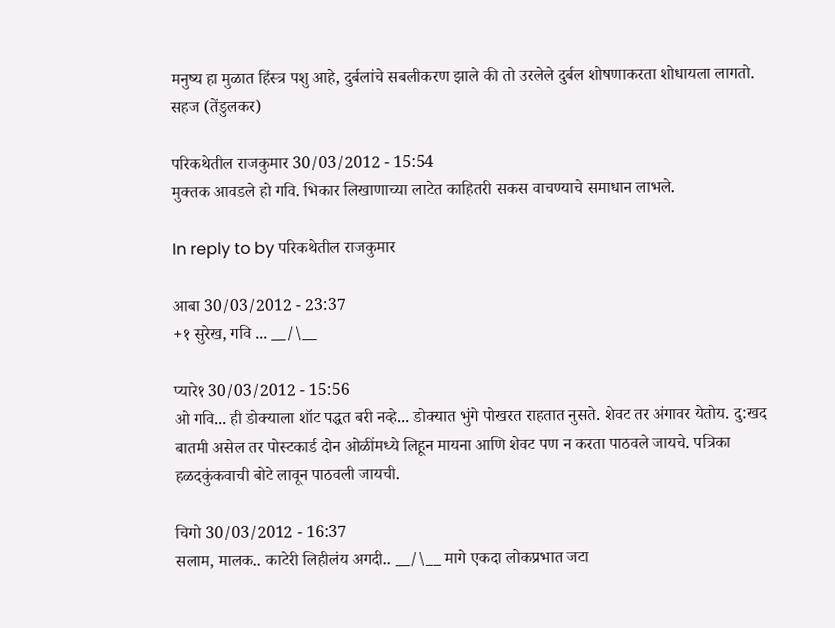मनुष्य हा मुळात हिंस्त्र पशु आहे, दुर्बलांचे सबलीकरण झाले की तो उरलेले दुर्बल शोषणाकरता शोधायला लागतो. सहज (तेंडुलकर)

परिकथेतील राजकुमार 30/03/2012 - 15:54
मुक्तक आवडले हो गवि. भिकार लिखाणाच्या लाटेत काहितरी सकस वाचण्याचे समाधान लाभले.

In reply to by परिकथेतील राजकुमार

आबा 30/03/2012 - 23:37
+१ सुरेख, गवि ... __/\__

प्यारे१ 30/03/2012 - 15:56
ओ गवि... ही डोक्याला शॉट पद्धत बरी नव्हे... डोक्यात भुंगे पोखरत राहतात नुसते. शेवट तर अंगावर येतोय. दु:खद बातमी असेल तर पोस्टकार्ड दोन ओळींमध्ये लिहून मायना आणि शेवट पण न करता पाठवले जायचे. पत्रिका हळदकुंकवाची बोटे लावून पाठवली जायची.

चिगो 30/03/2012 - 16:37
सलाम, मालक.. काटेरी लिहीलंय अगदी.. __/\__ मागे एकदा लोकप्रभात जटा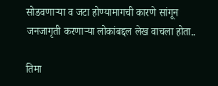सोडवणार्‍या व जटा होण्यामागची कारणे सांगून जनजागृती करणार्‍या लोकांबद्दल लेख वाचला होता..

तिमा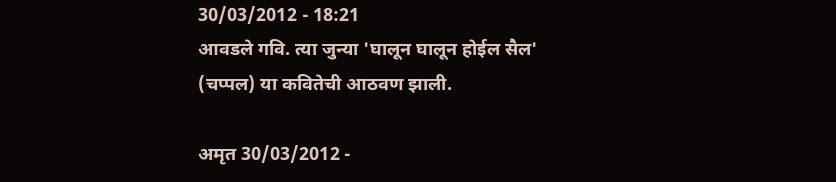30/03/2012 - 18:21
आवडले गवि. त्या जुन्या 'घालून घालून होईल सैल' (चप्पल) या कवितेची आठवण झाली.

अमृत 30/03/2012 -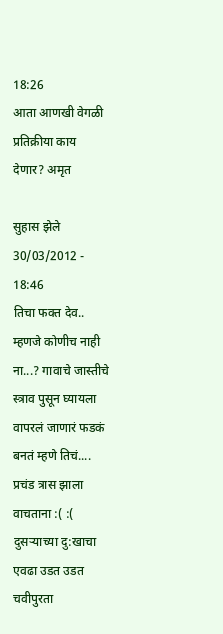18:26
आता आणखी वेगळी प्रतिक्रीया काय देणार? अमृत

सुहास झेले 30/03/2012 - 18:46
तिचा फक्त देव.. म्हणजे कोणीच नाही ना...? गावाचे जास्तीचे स्त्राव पुसून घ्यायला वापरलं जाणारं फडकं बनतं म्हणे तिचं....
प्रचंड त्रास झाला वाचताना :( :(
दुसर्‍याच्या दु:खाचा एवढा उडत उडत चवीपुरता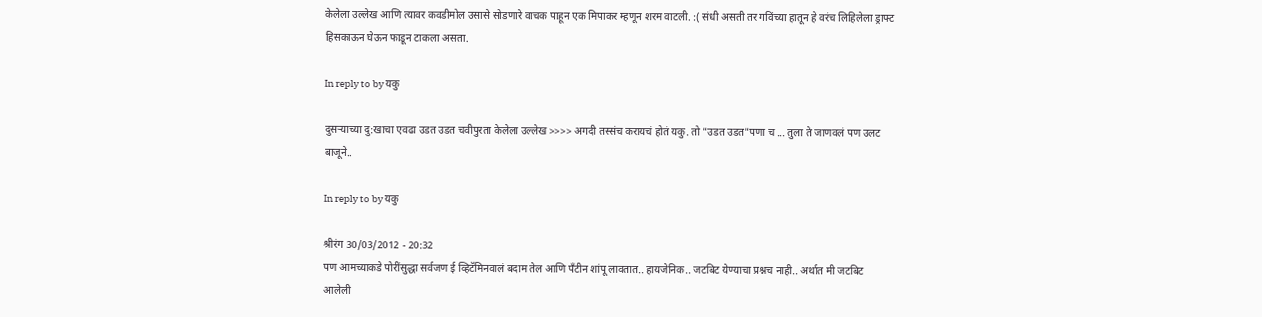केलेला उल्लेख आणि त्यावर कवडीमोल उसासे सोडणारे वाचक पाहून एक मिपाकर म्हणून शरम वाटली. :( संधी असती तर गविंच्या हातून हे वरंच लिहिलेला ड्राफ्ट हिसकाऊन घेऊन फाडून टाकला असता.

In reply to by यकु

दुसर्‍याच्या दु:खाचा एवढा उडत उडत चवीपुरता केलेला उल्लेख >>>> अगदी तस्संच करायचं होतं यकु. तो "उडत उडत"पणा च ... तुला ते जाणवलं पण उलट बाजूने..

In reply to by यकु

श्रीरंग 30/03/2012 - 20:32
पण आमच्याकडे पोरींसुद्धा सर्वजण ई व्हिटॅमिनवालं बदाम तेल आणि पँटीन शांपू लावतात.. हायजेनिक.. जटबिट येण्याचा प्रश्नच नाही.. अर्थात मी जटबिट आलेली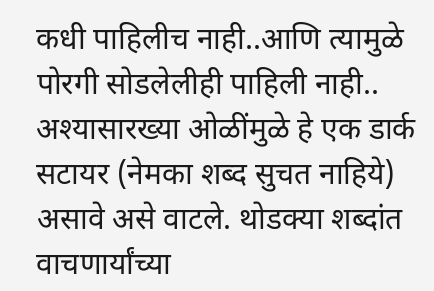कधी पाहिलीच नाही..आणि त्यामुळे पोरगी सोडलेलीही पाहिली नाही.. अश्यासारख्या ओळींमुळे हे एक डार्क सटायर (नेमका शब्द सुचत नाहिये) असावे असे वाटले. थोडक्या शब्दांत वाचणार्यांच्या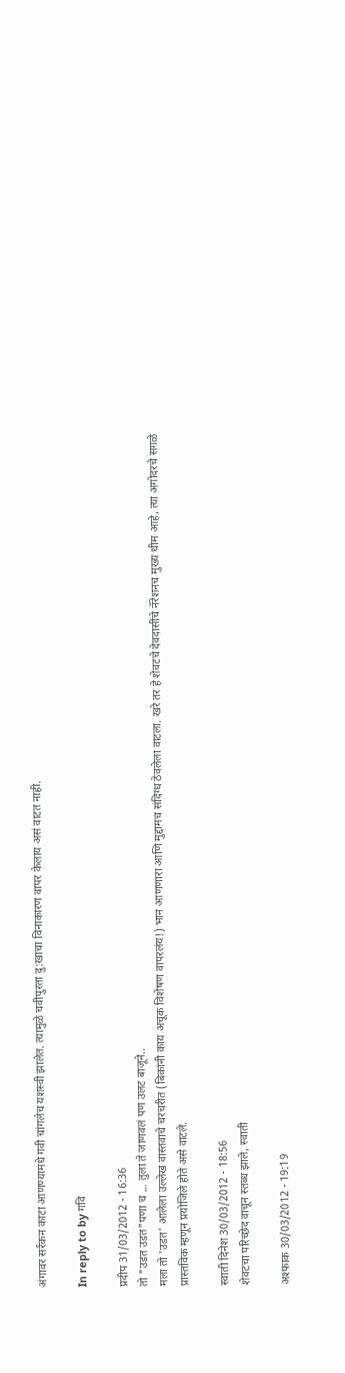अंगावर सर्रकन काटा आणण्यामधे गवी चांगलेच यशस्वी झालेत. त्यामुळे चवीपुरता दु:खाचा विनाकारण वापर केलाय असं वाटत नाही.

In reply to by गवि

प्रदीप 31/03/2012 - 16:36
तो "उडत उडत"पणा च ... तुला ते जाणवलं पण उलट बाजूने..
मला तो 'उडत' आलेला उल्लेख वास्तवाचे चरचरीत (बिकांनी काय अचूक विशेषण वापरलंय!) भान आणणारा आणि मुद्दामच संदिग्ध ठेवलेला वाटला. खरे तर हे शेवटचे देवदासींचे नॅरेशनच मुख्य थीम आहे, त्या अगोदरचे सगळे प्रास्तविक म्हणून प्रयोजिले होते असे वाटले.

स्वाती दिनेश 30/03/2012 - 18:56
शेवटचा परिच्छेद वाचून स्तब्ध झाले, स्वाती

अश्फाक 30/03/2012 - 19:19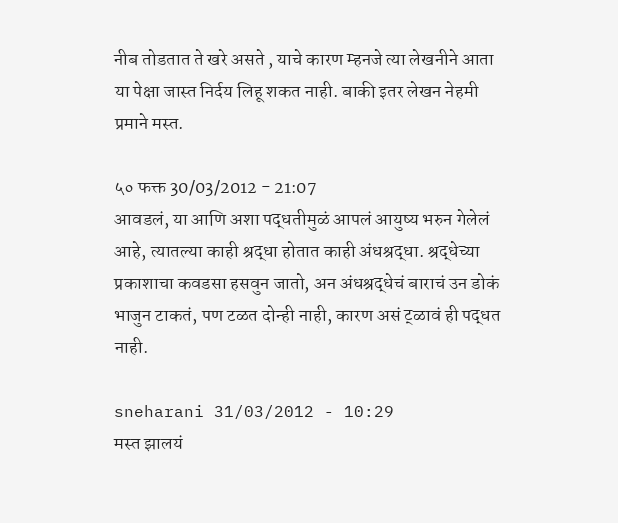नीब तोडतात ते खरे असते , याचे कारण म्हनजे त्या लेखनीने आता या पेक्षा जास्त निर्दय लिहू शकत नाही. बाकी इतर लेखन नेहमी प्रमाने मस्त.

५० फक्त 30/03/2012 - 21:07
आवडलं, या आणि अशा पद्धतीमुळं आपलं आयुष्य भरुन गेलेलं आहे, त्यातल्या काही श्रद्धा होतात काही अंधश्रद्धा. श्रद्धेच्या प्रकाशाचा कवडसा हसवुन जातो, अन अंधश्रद्धेचं बाराचं उन डोकं भाजुन टाकतं, पण टळत दोन्ही नाही, कारण असं ट्ळावं ही पद्धत नाही.

sneharani 31/03/2012 - 10:29
मस्त झालयं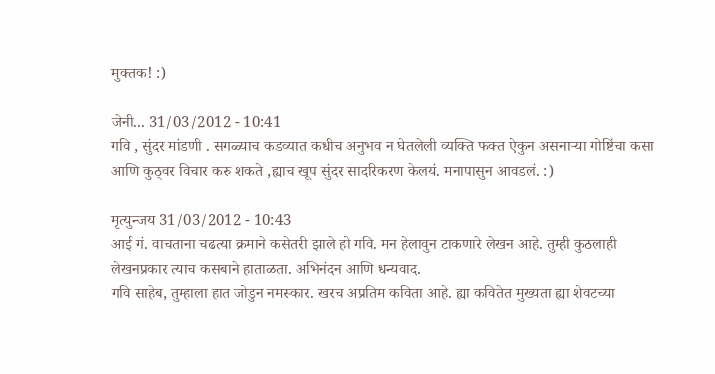मुक्तक! :)

जेनी... 31/03/2012 - 10:41
गवि , सुंदर मांडणी . सगळ्याच कडव्यात कधीच अनुभव न घेतलेली व्यक्ति फक्त ऐकुन असनार्‍या गोष्टिंचा कसा आणि कुठ्वर विचार करु शकते ,ह्याच खूप सुंदर सादरिकरण केलयं. मनापासुन आवडलं. :)

मृत्युन्जय 31/03/2012 - 10:43
आई गं. वाचताना चढत्या क्रमाने कसेतरी झाले हो गवि. मन हेलावुन टाकणारे लेखन आहे. तुम्ही कुठलाही लेखनप्रकार त्याच कसबाने हाताळता. अभिनंदन आणि धन्यवाद.
गवि साहेब, तुम्हाला हात जोडुन नमस्कार. खरच अप्रतिम कविता आहे. ह्या कवितेत मुख्यता ह्या शेवटच्या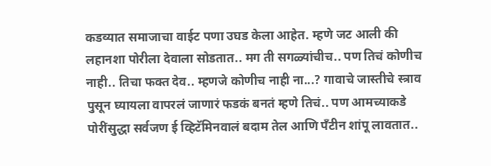कडव्यात समाजाचा वाईट पणा उघड केला आहेत. म्हणे जट आली की लहानशा पोरीला देवाला सोडतात.. मग ती सगळ्यांचीच.. पण तिचं कोणीच नाही.. तिचा फक्त देव.. म्हणजे कोणीच नाही ना...? गावाचे जास्तीचे स्त्राव पुसून घ्यायला वापरलं जाणारं फडकं बनतं म्हणे तिचं.. पण आमच्याकडे पोरींसुद्धा सर्वजण ई व्हिटॅमिनवालं बदाम तेल आणि पँटीन शांपू लावतात..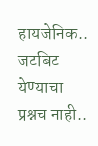हायजेनिक.. जटबिट येण्याचा प्रश्नच नाही..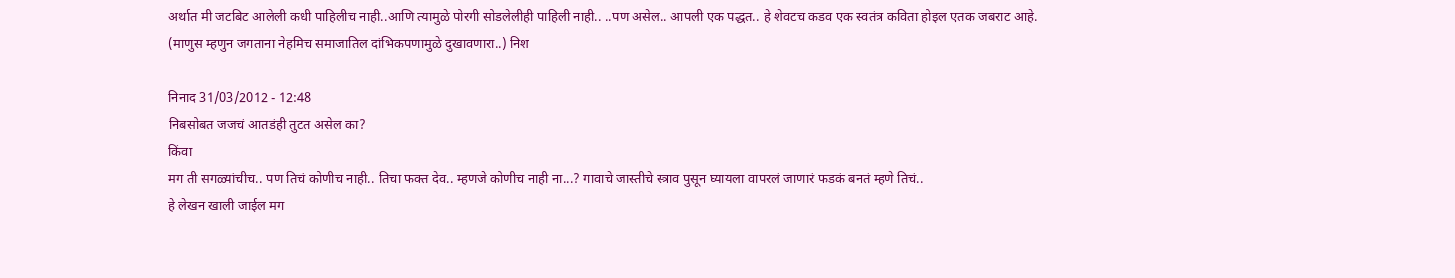अर्थात मी जटबिट आलेली कधी पाहिलीच नाही..आणि त्यामुळे पोरगी सोडलेलीही पाहिली नाही.. ..पण असेल.. आपली एक पद्धत.. हे शेवटच कडव एक स्वतंत्र कविता होइल एतक जबराट आहे. (माणुस म्हणुन जगताना नेहमिच समाजातिल दांभिकपणामुळे दुखावणारा..) निश

निनाद 31/03/2012 - 12:48
निबसोबत जजचं आतडंही तुटत असेल का?
किंवा
मग ती सगळ्यांचीच.. पण तिचं कोणीच नाही.. तिचा फक्त देव.. म्हणजे कोणीच नाही ना...? गावाचे जास्तीचे स्त्राव पुसून घ्यायला वापरलं जाणारं फडकं बनतं म्हणे तिचं..
हे लेखन खाली जाईल मग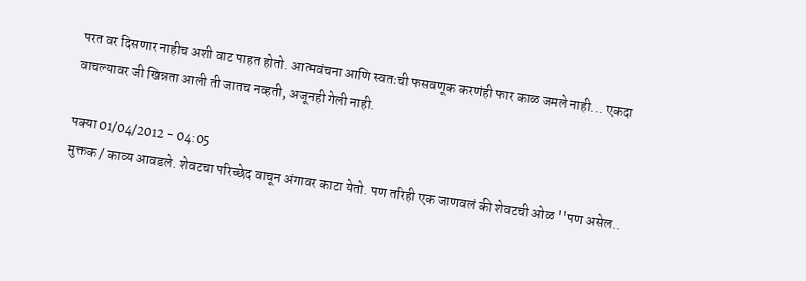परत वर दिसणार नाहीच अशी वाट पाहत होतो. आत्मवंचना आणि स्वतःची फसवणूक करणंही फार काळ जमले नाही... एकदा वाचल्यावर जी खिन्नता आली ती जातच नव्हती, अजूनही गेली नाही.

पक्या 01/04/2012 - 04:05
मुक्तक / काव्य आवडले. शेवटचा परिच्छेद वाचून अंगावर काटा येतो. पण तरिही एक जाणवलं की शेवटची ओळ ''पण असेल..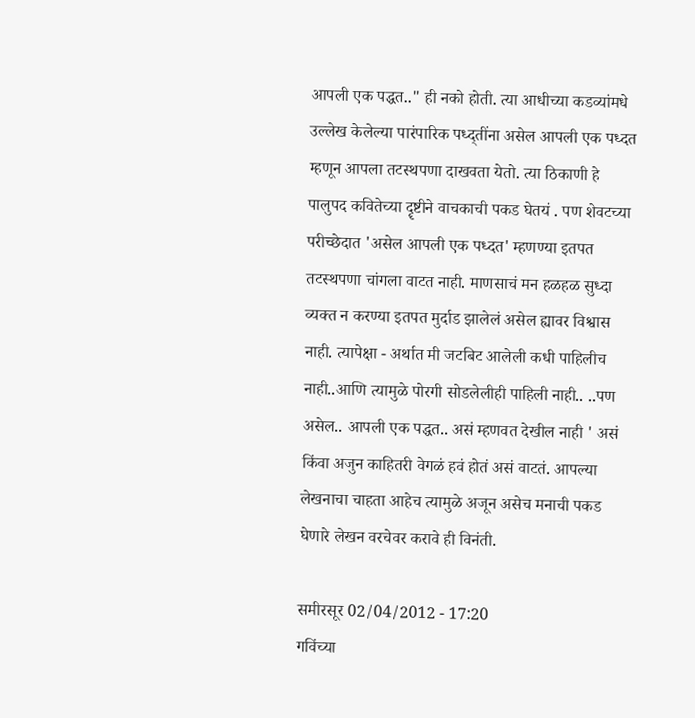आपली एक पद्धत.." ही नको होती. त्या आधीच्या कडव्यांमधे उल्लेख केलेल्या पारंपारिक पध्द्तींना असेल आपली एक पध्दत म्हणून आपला तटस्थपणा दाखवता येतो. त्या ठिकाणी हे पालुपद कवितेच्या दॄष्टीने वाचकाची पकड घेतयं . पण शेवटच्या परीच्छेदात 'असेल आपली एक पध्दत' म्हणण्या इतपत तटस्थपणा चांगला वाटत नाही. माणसाचं मन हळहळ सुध्दा व्यक्त न करण्या इतपत मुर्दाड झालेलं असेल ह्यावर विश्वास नाही. त्यापेक्षा - अर्थात मी जटबिट आलेली कधी पाहिलीच नाही..आणि त्यामुळे पोरगी सोडलेलीही पाहिली नाही.. ..पण असेल.. आपली एक पद्धत.. असं म्हणवत देखील नाही ' असं किंवा अजुन काहितरी वेगळं हवं होतं असं वाटतं. आपल्या लेखनाचा चाहता आहेच त्यामुळे अजून असेच मनाची पकड घेणारे लेखन वरचेवर करावे ही विनंती.

समीरसूर 02/04/2012 - 17:20
गविंच्या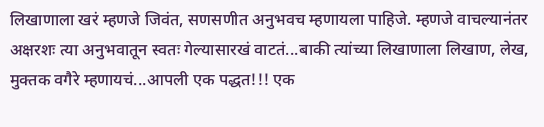लिखाणाला खरं म्हणजे जिवंत, सणसणीत अनुभवच म्हणायला पाहिजे. म्हणजे वाचल्यानंतर अक्षरशः त्या अनुभवातून स्वतः गेल्यासारखं वाटतं...बाकी त्यांच्या लिखाणाला लिखाण, लेख, मुक्तक वगैरे म्हणायचं...आपली एक पद्धत!!! एक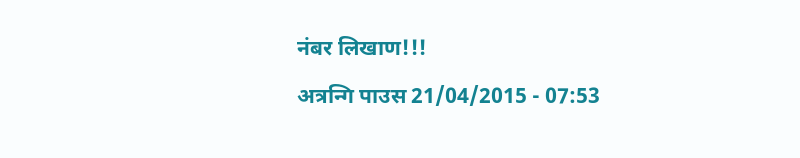नंबर लिखाण!!!

अत्रन्गि पाउस 21/04/2015 - 07:53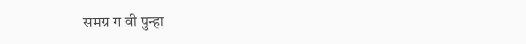समग्र ग वी पुन्हा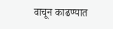वाचून काढण्यात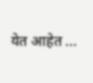येत आहेत ...